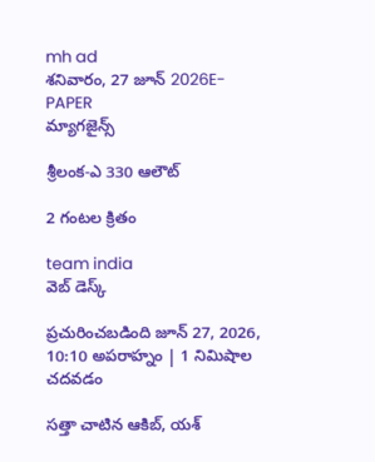mh ad
శనివారం, 27 జూన్ 2026E-PAPER
మ్యాగజైన్స్

శ్రీలంక-ఎ 330 ఆలౌట్

2 గంటల క్రితం

team india
వెబ్ డెస్క్

ప్రచురించబడింది జూన్ 27, 2026, 10:10 అపరాహ్నం | 1 నిమిషాల చదవడం

సత్తా చాటిన ఆకిబ్, యశ్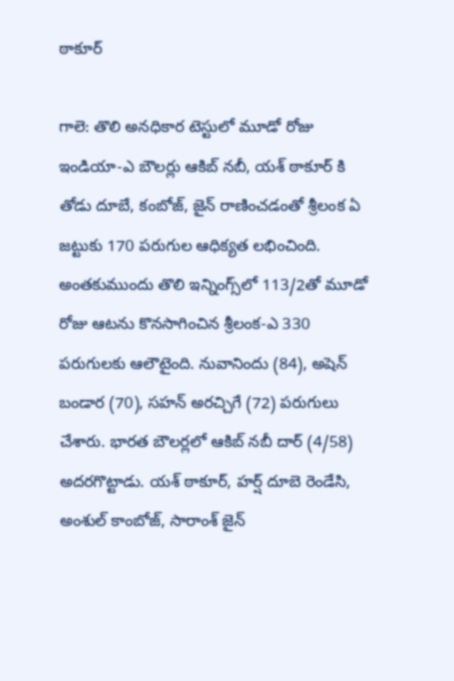ఠాకూర్

గాలె: తొలి అనధికార టెస్టులో మూడో రోజు ఇండియా-ఎ బౌలర్లు ఆకిబ్ నబీ, యశ్ ఠాకూర్ కి తోడు దూబే, కంబోజ్, జైన్ రాణించడంతో శ్రీలంక ఏ జట్టుకు 170 పరుగుల ఆధిక్యత లభించింది. అంతకుముందు తొలి ఇన్నింగ్స్‌లో 113/2తో మూడో రోజు ఆటను కొనసాగించిన శ్రీలంక-ఎ 330 పరుగులకు ఆలౌటైంది. నువానిందు (84), అషెన్ బండార (70), సహన్ అరచ్చిగే (72) పరుగులు చేశారు. భారత బౌలర్లలో ఆకిబ్ నబీ దార్ (4/58) అదరగొట్టాడు. యశ్‌ ఠాకూర్, హర్ష్‌ దూబె రెండేసి, అంశుల్ కాంబోజ్, సారాంశ్ జైన్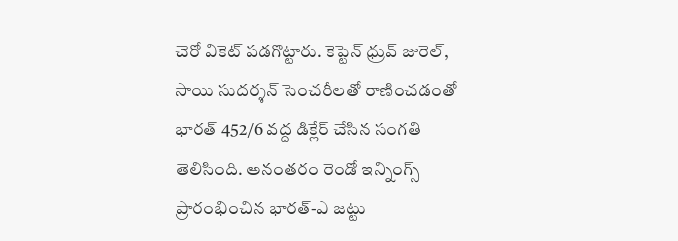చెరో వికెట్ పడగొట్టారు. కెప్టెన్‌ ధ్రువ్‌ జురెల్‌, సాయి సుదర్శన్ సెంచరీలతో రాణించడంతో భారత్‌ 452/6 వద్ద డిక్లేర్‌ చేసిన సంగతి తెలిసింది. అనంతరం రెండో ఇన్నింగ్స్ ప్రారంభించిన భారత్-ఎ జట్టు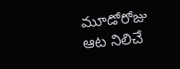మూడోరోజు ఆట నిలిచే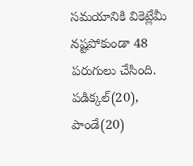సమయానికి వికెట్లేమీ నష్టపోకుండా 48 పరుగులు చేసింది. పడిక్కల్(20), పాండే(20)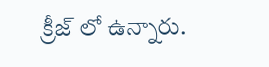క్రీజ్ లో ఉన్నారు.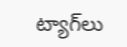ట్యాగ్‌లు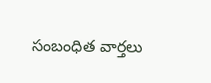సంబంధిత వార్తలు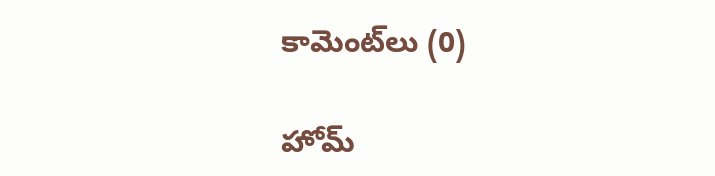కామెంట్‌లు (0)

హోమ్